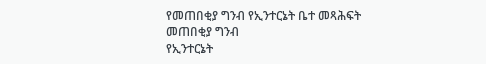የመጠበቂያ ግንብ የኢንተርኔት ቤተ መጻሕፍት
መጠበቂያ ግንብ
የኢንተርኔት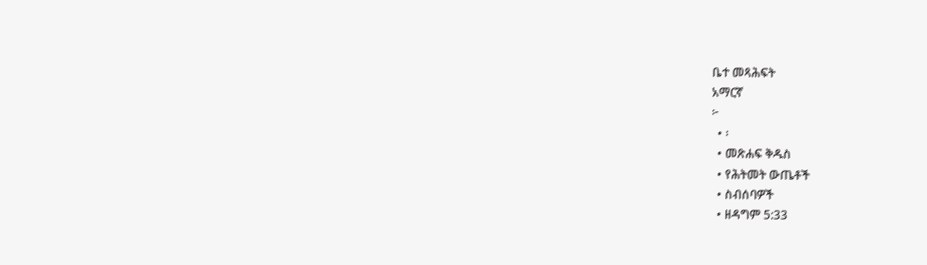ቤተ መጻሕፍት
አማርኛ
፦
  • ፡
  • መጽሐፍ ቅዱስ
  • የሕትመት ውጤቶች
  • ስብሰባዎች
  • ዘዳግም 5:33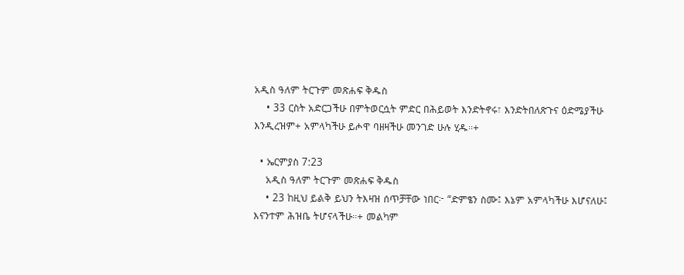አዲስ ዓለም ትርጉም መጽሐፍ ቅዱስ
    • 33 ርስት አድርጋችሁ በምትወርሷት ምድር በሕይወት እንድትኖሩ፣ እንድትበለጽጉና ዕድሜያችሁ እንዲረዝም+ አምላካችሁ ይሖዋ ባዘዛችሁ መንገድ ሁሉ ሂዱ።+

  • ኤርምያስ 7:23
    አዲስ ዓለም ትርጉም መጽሐፍ ቅዱስ
    • 23 ከዚህ ይልቅ ይህን ትእዛዝ ሰጥቻቸው ነበር፦ “ድምፄን ስሙ፤ እኔም አምላካችሁ እሆናለሁ፤ እናንተም ሕዝቤ ትሆናላችሁ።+ መልካም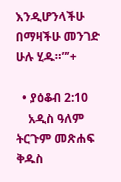እንዲሆንላችሁ በማዛችሁ መንገድ ሁሉ ሂዱ።”’+

  • ያዕቆብ 2:10
    አዲስ ዓለም ትርጉም መጽሐፍ ቅዱስ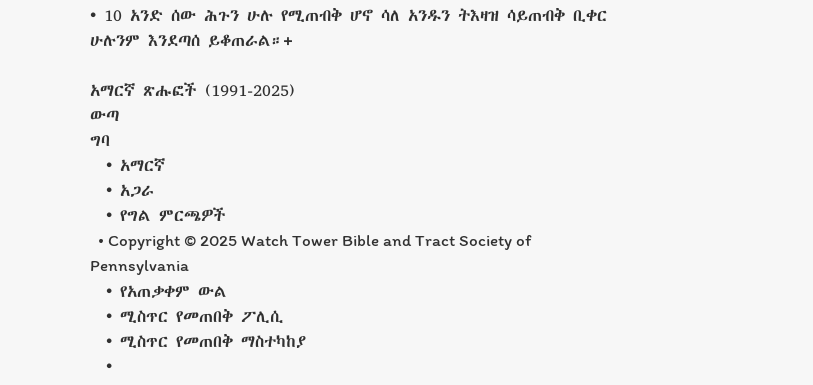• 10 አንድ ሰው ሕጉን ሁሉ የሚጠብቅ ሆኖ ሳለ አንዱን ትእዛዝ ሳይጠብቅ ቢቀር ሁሉንም እንደጣሰ ይቆጠራል።+

አማርኛ ጽሑፎች (1991-2025)
ውጣ
ግባ
  • አማርኛ
  • አጋራ
  • የግል ምርጫዎች
  • Copyright © 2025 Watch Tower Bible and Tract Society of Pennsylvania
  • የአጠቃቀም ውል
  • ሚስጥር የመጠበቅ ፖሊሲ
  • ሚስጥር የመጠበቅ ማስተካከያ
  •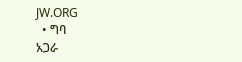JW.ORG
  • ግባ
አጋራ